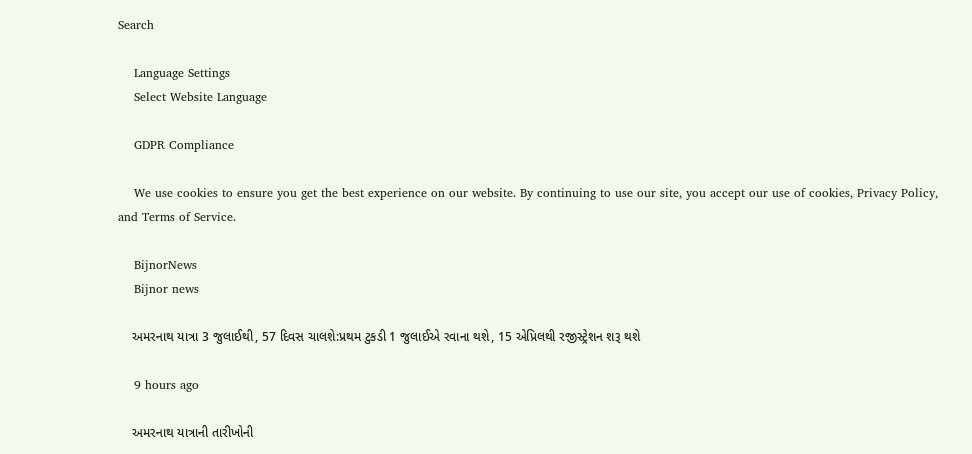Search

    Language Settings
    Select Website Language

    GDPR Compliance

    We use cookies to ensure you get the best experience on our website. By continuing to use our site, you accept our use of cookies, Privacy Policy, and Terms of Service.

    BijnorNews
    Bijnor news

    અમરનાથ યાત્રા 3 જુલાઈથી, 57 દિવસ ચાલશે:પ્રથમ ટુકડી 1 જુલાઈએ રવાના થશે, 15 એપ્રિલથી રજીસ્ટ્રેશન શરૂ થશે

    9 hours ago

    અમરનાથ યાત્રાની તારીખોની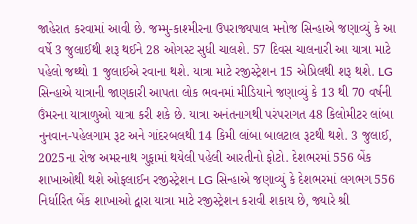જાહેરાત કરવામાં આવી છે. જમ્મુ-કાશ્મીરના ઉપરાજ્યપાલ મનોજ સિન્હાએ જણાવ્યું કે આ વર્ષે 3 જુલાઈથી શરૂ થઈને 28 ઓગસ્ટ સુધી ચાલશે. 57 દિવસ ચાલનારી આ યાત્રા માટે પહેલો જથ્થો 1 જુલાઈએ રવાના થશે. યાત્રા માટે રજીસ્ટ્રેશન 15 એપ્રિલથી શરૂ થશે. LG સિન્હાએ યાત્રાની જાણકારી આપતા લોક ભવનમાં મીડિયાને જણાવ્યું કે 13 થી 70 વર્ષની ઉંમરના યાત્રાળુઓ યાત્રા કરી શકે છે. યાત્રા અનંતનાગથી પરંપરાગત 48 કિલોમીટર લાંબા નુનવાન-પહેલગામ રૂટ અને ગાંદરબલથી 14 કિમી લાંબા બાલટાલ રૂટથી થશે. 3 જુલાઈ, 2025ના રોજ અમરનાથ ગુફામાં થયેલી પહેલી આરતીનો ફોટો. દેશભરમાં 556 બેંક શાખાઓથી થશે ઓફલાઈન રજીસ્ટ્રેશન LG સિન્હાએ જણાવ્યું કે દેશભરમાં લગભગ 556 નિર્ધારિત બેંક શાખાઓ દ્વારા યાત્રા માટે રજીસ્ટ્રેશન કરાવી શકાય છે, જ્યારે શ્રી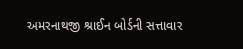અમરનાથજી શ્રાઈન બોર્ડની સત્તાવાર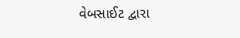વેબસાઈટ દ્વારા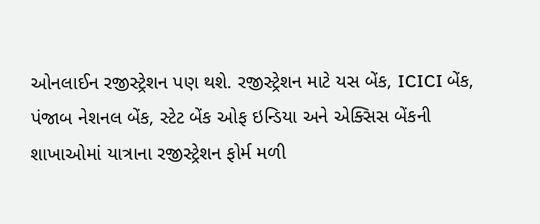ઓનલાઈન રજીસ્ટ્રેશન પણ થશે. રજીસ્ટ્રેશન માટે યસ બેંક, ICICI બેંક, પંજાબ નેશનલ બેંક, સ્ટેટ બેંક ઓફ ઇન્ડિયા અને એક્સિસ બેંકની શાખાઓમાં યાત્રાના રજીસ્ટ્રેશન ફોર્મ મળી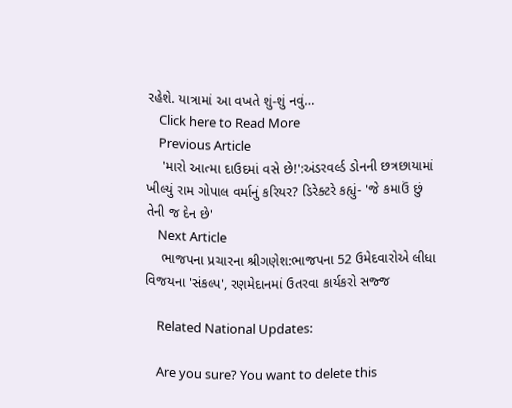રહેશે. યાત્રામાં આ વખતે શું-શું નવું…
    Click here to Read More
    Previous Article
    'મારો આત્મા દાઉદમાં વસે છે!':અંડરવર્લ્ડ ડોનની છત્રછાયામાં ખીલ્યું રામ ગોપાલ વર્માનું કરિયર? ડિરેક્ટરે કહ્યું- 'જે કમાઉં છું તેની જ દેન છે'
    Next Article
    ભાજપના પ્રચારના શ્રીગણેશ:ભાજપના 52 ઉમેદવારોએ લીધા વિજયના 'સંકલ્પ', રણમેદાનમાં ઉતરવા કાર્યકરો સજ્જ

    Related National Updates:

    Are you sure? You want to delete this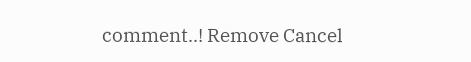comment..! Remove Cancel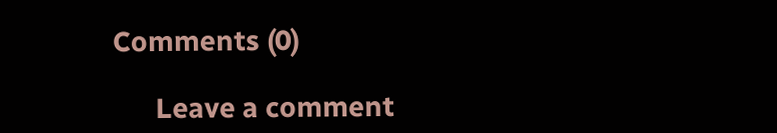Comments (0)

      Leave a comment